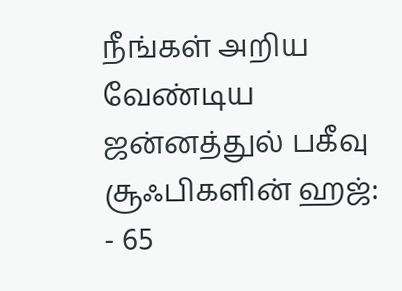நீங்கள் அறிய வேண்டிய ஜன்னத்துல் பகீவு
சூஃபிகளின் ஹஜ்: - 65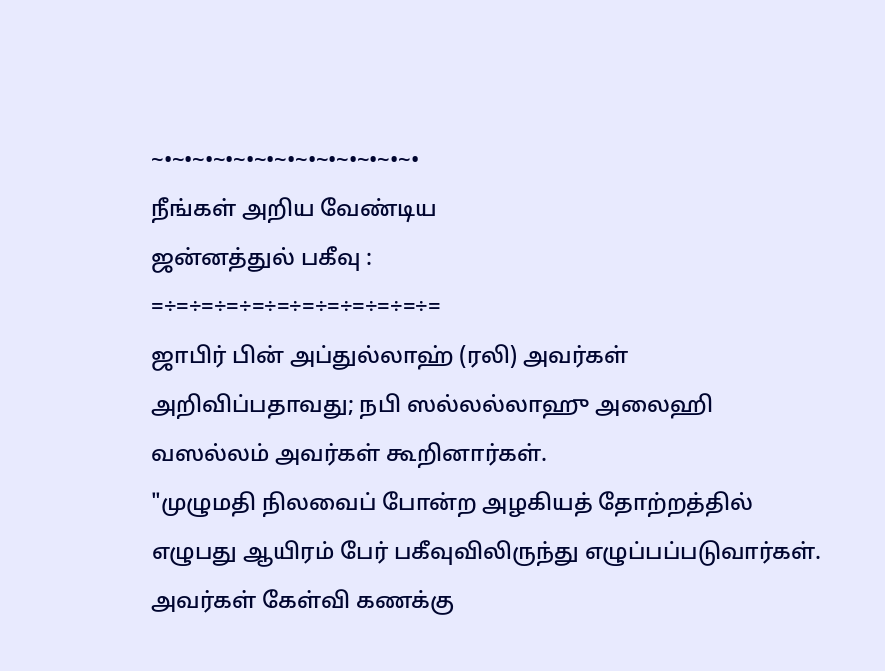~•~•~•~•~•~•~•~•~•~•~•~•~•
நீங்கள் அறிய வேண்டிய
ஜன்னத்துல் பகீவு :
=÷=÷=÷=÷=÷=÷=÷=÷=÷=÷=÷=
ஜாபிர் பின் அப்துல்லாஹ் (ரலி) அவர்கள் அறிவிப்பதாவது; நபி ஸல்லல்லாஹு அலைஹி வஸல்லம் அவர்கள் கூறினார்கள்.
"முழுமதி நிலவைப் போன்ற அழகியத் தோற்றத்தில் எழுபது ஆயிரம் பேர் பகீவுவிலிருந்து எழுப்பப்படுவார்கள்.
அவர்கள் கேள்வி கணக்கு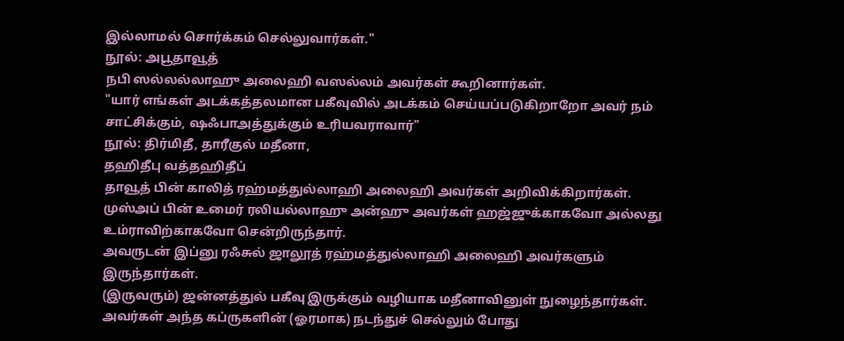இல்லாமல் சொர்க்கம் செல்லுவார்கள்."
நூல்: அபூதாவூத்
நபி ஸல்லல்லாஹு அலைஹி வஸல்லம் அவர்கள் கூறினார்கள்.
"யார் எங்கள் அடக்கத்தலமான பகீவுவில் அடக்கம் செய்யப்படுகிறாறோ அவர் நம் சாட்சிக்கும், ஷஃபாஅத்துக்கும் உரியவராவார்"
நூல்: திர்மிதீ, தாரீகுல் மதீனா,
தஹிதீபு வத்தஹிதீப்
தாவூத் பின் காலித் ரஹ்மத்துல்லாஹி அலைஹி அவர்கள் அறிவிக்கிறார்கள்.
முஸ்அப் பின் உமைர் ரலியல்லாஹு அன்ஹு அவர்கள் ஹஜ்ஜுக்காகவோ அல்லது உம்ராவிற்காகவோ சென்றிருந்தார்.
அவருடன் இப்னு ரஃசுல் ஜாலூத் ரஹ்மத்துல்லாஹி அலைஹி அவர்களும் இருந்தார்கள்.
(இருவரும்) ஜன்னத்துல் பகீவு இருக்கும் வழியாக மதீனாவினுள் நுழைந்தார்கள். அவர்கள் அந்த கப்ருகளின் (ஓரமாக) நடந்துச் செல்லும் போது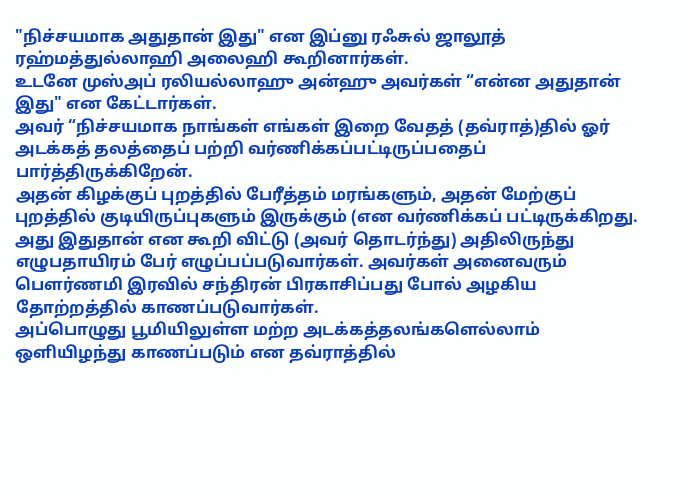"நிச்சயமாக அதுதான் இது" என இப்னு ரஃசுல் ஜாலூத் ரஹ்மத்துல்லாஹி அலைஹி கூறினார்கள்.
உடனே முஸ்அப் ரலியல்லாஹு அன்ஹு அவர்கள் “என்ன அதுதான் இது" என கேட்டார்கள்.
அவர் “நிச்சயமாக நாங்கள் எங்கள் இறை வேதத் (தவ்ராத்)தில் ஓர் அடக்கத் தலத்தைப் பற்றி வர்ணிக்கப்பட்டிருப்பதைப் பார்த்திருக்கிறேன்.
அதன் கிழக்குப் புறத்தில் பேரீத்தம் மரங்களும், அதன் மேற்குப் புறத்தில் குடியிருப்புகளும் இருக்கும் (என வர்ணிக்கப் பட்டிருக்கிறது.
அது இதுதான் என கூறி விட்டு (அவர் தொடர்ந்து) அதிலிருந்து எழுபதாயிரம் பேர் எழுப்பப்படுவார்கள். அவர்கள் அனைவரும் பௌர்ணமி இரவில் சந்திரன் பிரகாசிப்பது போல் அழகிய தோற்றத்தில் காணப்படுவார்கள்.
அப்பொழுது பூமியிலுள்ள மற்ற அடக்கத்தலங்களெல்லாம் ஒளியிழந்து காணப்படும் என தவ்ராத்தில்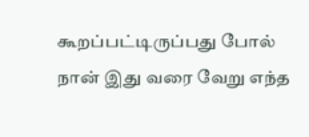கூறப்பட்டிருப்பது போல் நான் இது வரை வேறு எந்த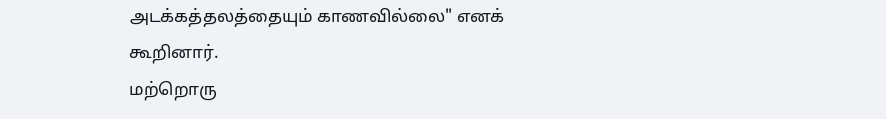அடக்கத்தலத்தையும் காணவில்லை" எனக் கூறினார்.
மற்றொரு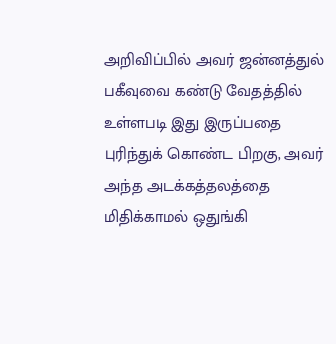அறிவிப்பில் அவர் ஜன்னத்துல் பகீவுவை கண்டு வேதத்தில் உள்ளபடி இது இருப்பதை புரிந்துக் கொண்ட பிறகு, அவர் அந்த அடக்கத்தலத்தை மிதிக்காமல் ஒதுங்கி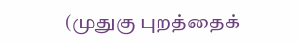(முதுகு புறத்தைக்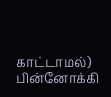காட்டாமல்) பின்னோக்கி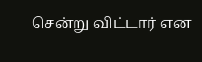சென்று விட்டார் என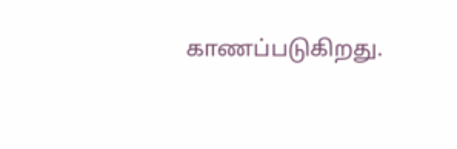காணப்படுகிறது.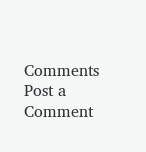Comments
Post a Comment